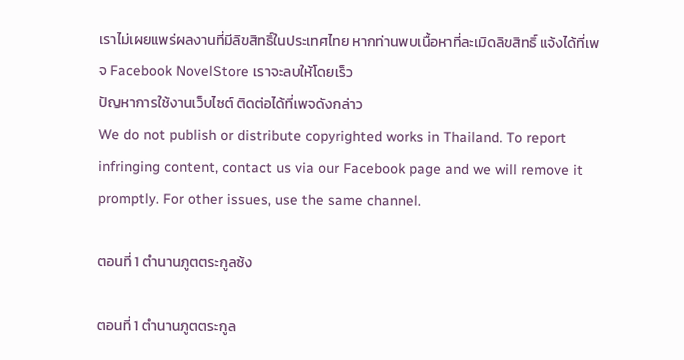เราไม่เผยแพร่ผลงานที่มีลิขสิทธิ์ในประเทศไทย หากท่านพบเนื้อหาที่ละเมิดลิขสิทธิ์ แจ้งได้ที่เพจ Facebook NovelStore เราจะลบให้โดยเร็ว
ปัญหาการใช้งานเว็บไซต์ ติดต่อได้ที่เพจดังกล่าว
We do not publish or distribute copyrighted works in Thailand. To report infringing content, contact us via our Facebook page and we will remove it promptly. For other issues, use the same channel.

ตอนที่ 1 ตำนานภูตตระกูลซ้ง

ตอนที่ 1 ตำนานภูตตระกูล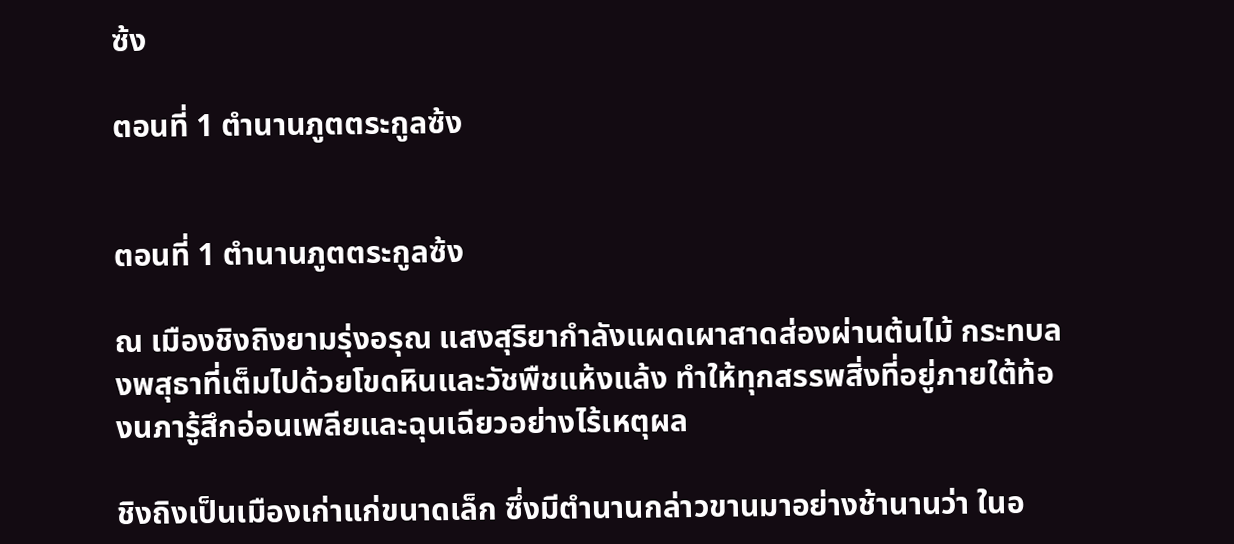ซ้ง

ตอนที่ 1 ตำนานภูตตระกูลซ้ง


ตอนที่ 1 ตำนานภูตตระกูลซ้ง

ณ เมืองชิงถิงยามรุ่งอรุณ แสงสุริยากำลังแผดเผาสาดส่องผ่านต้นไม้ กระทบลงพสุธาที่เต็มไปด้วยโขดหินและวัชพืชแห้งแล้ง ทำให้ทุกสรรพสิ่งที่อยู่ภายใต้ท้องนภารู้สึกอ่อนเพลียและฉุนเฉียวอย่างไร้เหตุผล

ชิงถิงเป็นเมืองเก่าแก่ขนาดเล็ก ซึ่งมีตำนานกล่าวขานมาอย่างช้านานว่า ในอ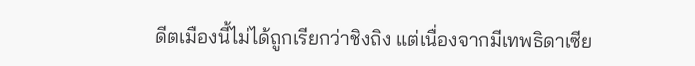ดีตเมืองนี้ไม่ได้ถูกเรียกว่าชิงถิง แต่เนื่องจากมีเทพธิดาเซีย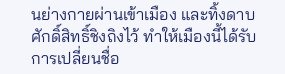นย่างกายผ่านเข้าเมือง และทิ้งดาบศักดิ์สิทธิ์ชิงถิงไว้ ทำให้เมืองนี้ได้รับการเปลี่ยนชื่อ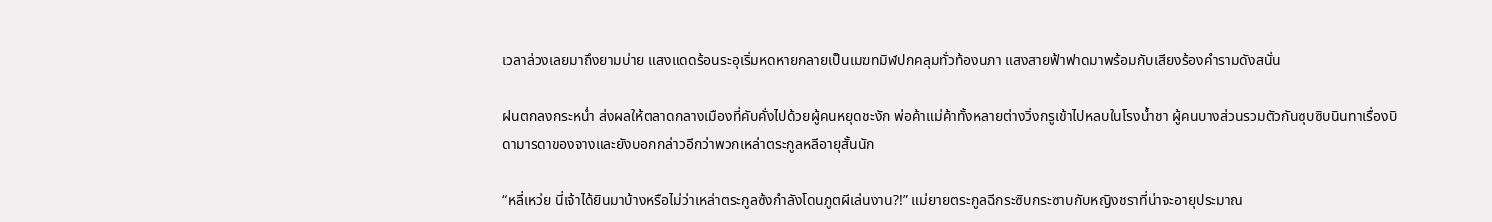เวลาล่วงเลยมาถึงยามบ่าย แสงแดดร้อนระอุเริ่มหดหายกลายเป็นเมฆทมิฬปกคลุมทั่วท้องนภา แสงสายฟ้าฟาดมาพร้อมกับเสียงร้องคำรามดังสนั่น

ฝนตกลงกระหน่ำ ส่งผลให้ตลาดกลางเมืองที่คับคั่งไปด้วยผู้คนหยุดชะงัก พ่อค้าแม่ค้าทั้งหลายต่างวิ่งกรูเข้าไปหลบในโรงน้ำชา ผู้คนบางส่วนรวมตัวกันซุบซิบนินทาเรื่องบิดามารดาของจางและยังบอกกล่าวอีกว่าพวกเหล่าตระกูลหลีอายุสั้นนัก

“หลี่เหว่ย นี่เจ้าได้ยินมาบ้างหรือไม่ว่าเหล่าตระกูลซ้งกำลังโดนภูตผีเล่นงาน?!” แม่ยายตระกูลฉีกระซิบกระซาบกับหญิงชราที่น่าจะอายุประมาณ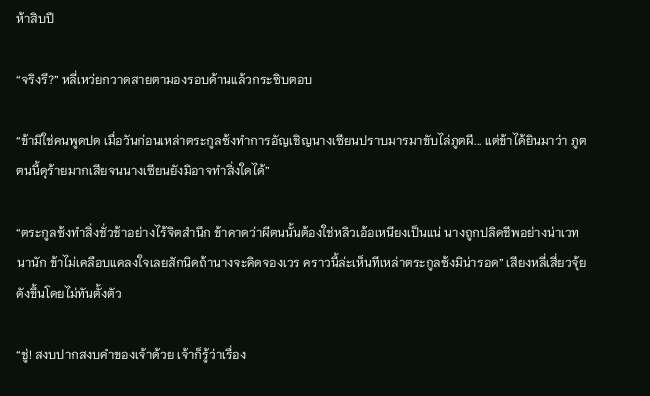ห้าสิบปี

“จริงรึ?” หลี่เหว่ยกวาดสายตามองรอบด้านแล้วกระซิบตอบ

“ข้ามิใช่คนพูดปด เมื่อวันก่อนเหล่าตระกูลซ้งทำการอัญเชิญนางเซียนปราบมารมาขับไล่ภูตผี... แต่ข้าได้ยินมาว่า ภูตตนนี้ดุร้ายมากเสียจนนางเซียนยังมิอาจทำสิ่งใดได้”

“ตระกูลซ้งทำสิ่งชั่วช้าอย่างไร้จิตสำนึก ข้าคาดว่าผีตนนั้นต้องใช่หลิวเอ้อเหนียงเป็นแน่ นางถูกปลิดชีพอย่างน่าเวทนานัก ข้าไม่เคลือบแคลงใจเลยสักนิดถ้านางจะคิดจองเวร คราวนี้ล่ะเห็นทีเหล่าตระกูลซ้งมิน่ารอด” เสียงหลี่เสี่ยวจุ้ยดังขึ้นโดยไม่ทันตั้งตัว

“ชู่! สงบปากสงบคำของเจ้าด้วย เจ้าก็รู้ว่าเรื่อง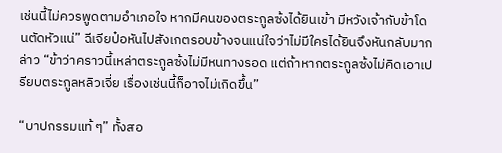เช่นนี้ไม่ควรพูดตามอำเภอใจ หากมีคนของตระกูลซ้งได้ยินเข้า มีหวังเจ้ากับข้าโดนตัดหัวแน่” ฉีเจียป๋อหันไปสังเกตรอบข้างจนแน่ใจว่าไม่มีใครได้ยินจึงหันกลับมากล่าว “ข้าว่าคราวนี้เหล่าตระกูลซ้งไม่มีหนทางรอด แต่ถ้าหากตระกูลซ้งไม่คิดเอาเปรียบตระกูลหลิวเจี่ย เรื่องเช่นนี้ก็อาจไม่เกิดขึ้น”

“บาปกรรมแท้ ๆ” ทั้งสอ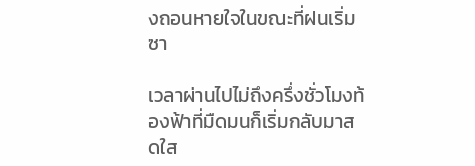งถอนหายใจในขณะที่ฝนเริ่มซา

เวลาผ่านไปไม่ถึงครึ่งชั่วโมงท้องฟ้าที่มืดมนก็เริ่มกลับมาสดใส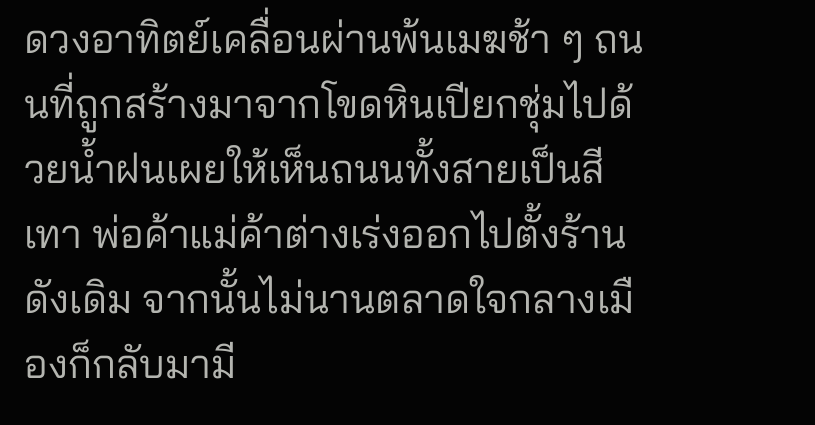ดวงอาทิตย์เคลื่อนผ่านพ้นเมฆช้า ๆ ถนนที่ถูกสร้างมาจากโขดหินเปียกชุ่มไปด้วยน้ำฝนเผยให้เห็นถนนทั้งสายเป็นสีเทา พ่อค้าแม่ค้าต่างเร่งออกไปตั้งร้านดังเดิม จากนั้นไม่นานตลาดใจกลางเมืองก็กลับมามี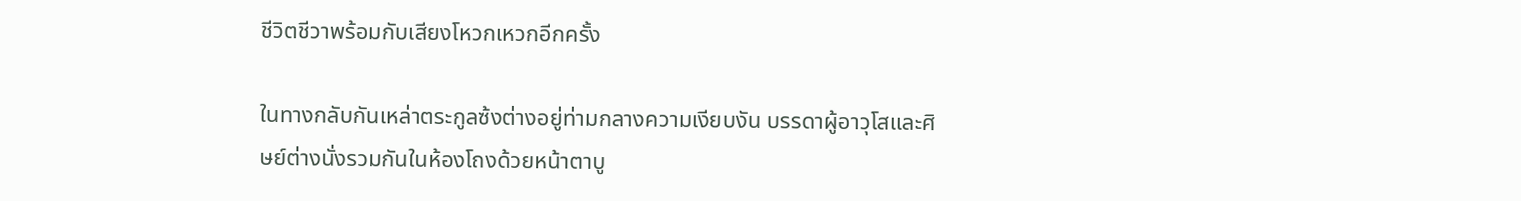ชีวิตชีวาพร้อมกับเสียงโหวกเหวกอีกครั้ง

ในทางกลับกันเหล่าตระกูลซ้งต่างอยู่ท่ามกลางความเงียบงัน บรรดาผู้อาวุโสและศิษย์ต่างนั่งรวมกันในห้องโถงด้วยหน้าตาบู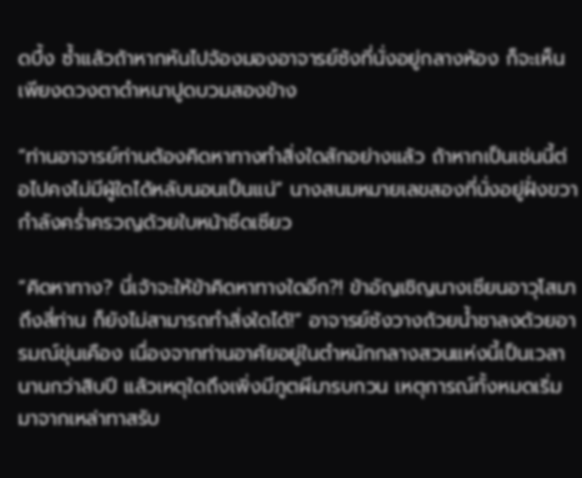ดบึ้ง ซ้ำแล้วถ้าหากหันไปจ้องมองอาจารย์ซ้งที่นั่งอยู่กลางห้อง ก็จะเห็นเพียงดวงตาดำหนาปูดบวมสองข้าง

“ท่านอาจารย์ท่านต้องคิดหาทางทำสิ่งใดสักอย่างแล้ว ถ้าหากเป็นเช่นนี้ต่อไปคงไม่มีผู้ใดได้หลับนอนเป็นแน่” นางสนมหมายเลขสองที่นั่งอยู่ฝั่งขวากำลังคร่ำครวญด้วยใบหน้าซีดเซียว

“คิดหาทาง? นี่เจ้าจะให้ข้าคิดหาทางใดอีก?! ข้าอัญเชิญนางเซียนอาวุโสมาถึงสี่ท่าน ก็ยังไม่สามารถทำสิ่งใดได้!” อาจารย์ซ้งวางถ้วยน้ำชาลงด้วยอารมณ์ขุ่นเคือง เนื่องจากท่านอาศัยอยู่ในตำหนักกลางสวนแห่งนี้เป็นเวลานานกว่าสิบปี แล้วเหตุใดถึงเพิ่งมีภูตผีมารบกวน เหตุการณ์ทั้งหมดเริ่มมาจากเหล่าทาสรับ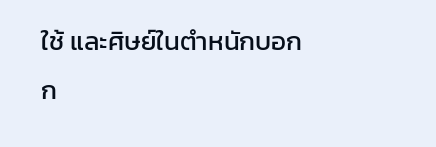ใช้ และศิษย์ในตำหนักบอกก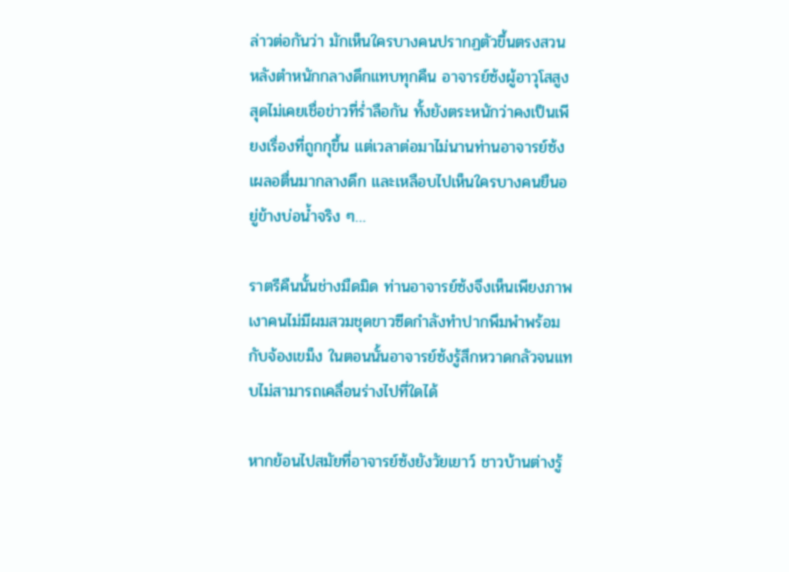ล่าวต่อกันว่า มักเห็นใครบางคนปรากฏตัวขึ้นตรงสวนหลังตำหนักกลางดึกแทบทุกคืน อาจารย์ซ้งผู้อาวุโสสูงสุดไม่เคยเชื่อข่าวที่ร่ำลือกัน ทั้งยังตระหนักว่าคงเป็นเพียงเรื่องที่ถูกกุขึ้น แต่เวลาต่อมาไม่นานท่านอาจารย์ซ้งเผลอตื่นมากลางดึก และเหลือบไปเห็นใครบางคนยืนอยู่ข้างบ่อน้ำจริง ๆ…

ราตรีคืนนั้นช่างมืดมิด ท่านอาจารย์ซ้งจึงเห็นเพียงภาพเงาคนไม่มีผมสวมชุดขาวซีดกำลังทำปากพึมพำพร้อมกับจ้องเขม็ง ในตอนนั้นอาจารย์ซ้งรู้สึกหวาดกลัวจนแทบไม่สามารถเคลื่อนร่างไปที่ใดได้

หากย้อนไปสมัยที่อาจารย์ซ้งยังวัยเยาว์ ชาวบ้านต่างรู้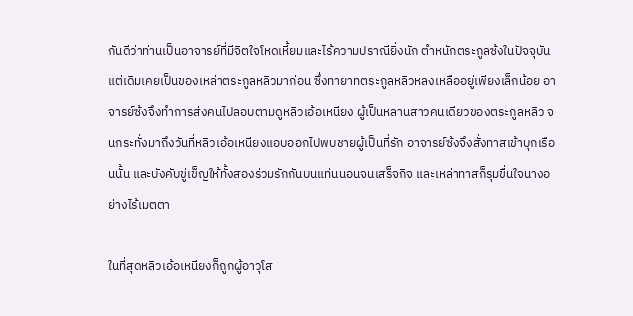กันดีว่าท่านเป็นอาจารย์ที่มีจิตใจโหดเหี้ยมและไร้ความปราณียิ่งนัก ตำหนักตระกูลซ้งในปัจจุบัน แต่เดิมเคยเป็นของเหล่าตระกูลหลิวมาก่อน ซึ่งทายาทตระกูลหลิวหลงเหลืออยู่เพียงเล็กน้อย อาจารย์ซ้งจึงทำการส่งคนไปลอบตามดูหลิวเอ้อเหนียง ผู้เป็นหลานสาวคนเดียวของตระกูลหลิว จนกระทั่งมาถึงวันที่หลิวเอ้อเหนียงแอบออกไปพบชายผู้เป็นที่รัก อาจารย์ซ้งจึงสั่งทาสเข้าบุกเรือนนั้น และบังคับขู่เข็ญให้ทั้งสองร่วมรักกันบนแท่นนอนจนเสร็จกิจ และเหล่าทาสก็รุมขื่นใจนางอย่างไร้เมตตา

ในที่สุดหลิวเอ้อเหนียงก็ถูกผู้อาวุโส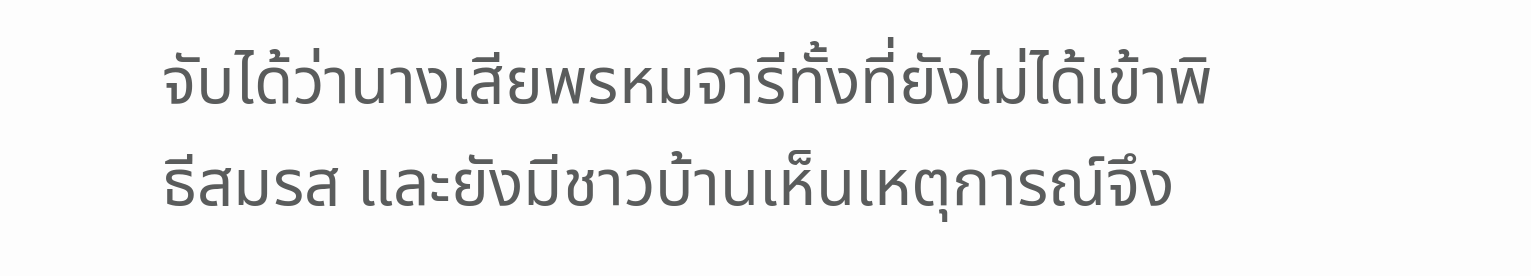จับได้ว่านางเสียพรหมจารีทั้งที่ยังไม่ได้เข้าพิธีสมรส และยังมีชาวบ้านเห็นเหตุการณ์จึง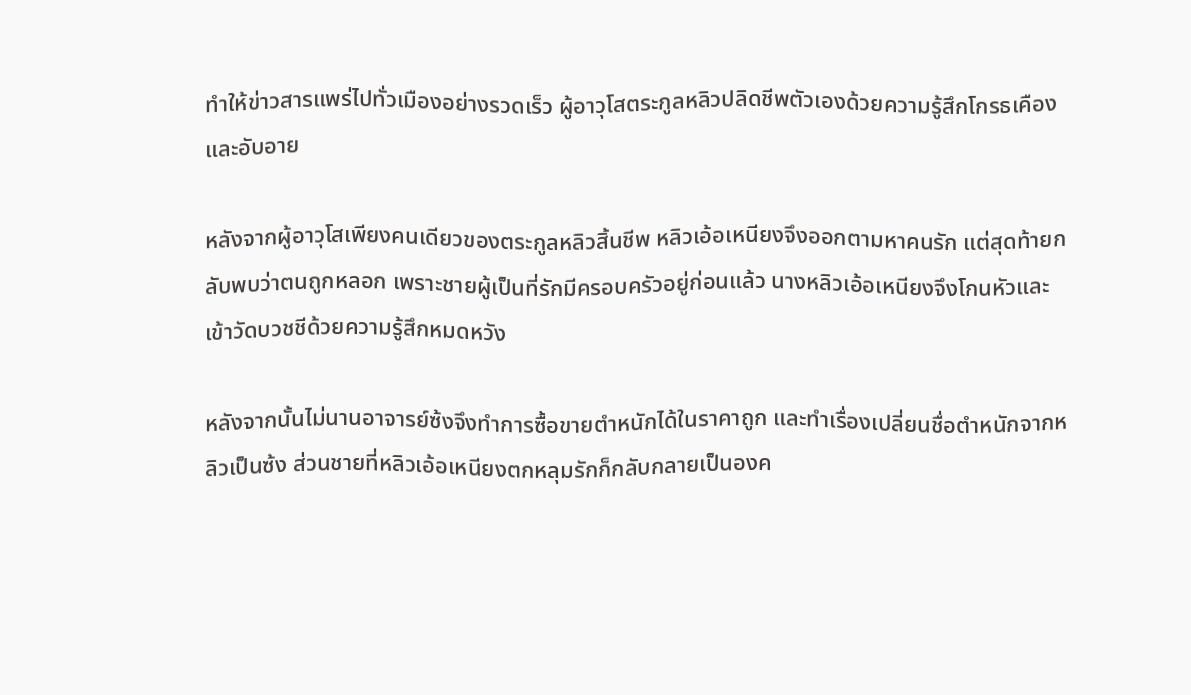ทำให้ข่าวสารแพร่ไปทั่วเมืองอย่างรวดเร็ว ผู้อาวุโสตระกูลหลิวปลิดชีพตัวเองด้วยความรู้สึกโกรธเคืองและอับอาย

หลังจากผู้อาวุโสเพียงคนเดียวของตระกูลหลิวสิ้นชีพ หลิวเอ้อเหนียงจึงออกตามหาคนรัก แต่สุดท้ายกลับพบว่าตนถูกหลอก เพราะชายผู้เป็นที่รักมีครอบครัวอยู่ก่อนแล้ว นางหลิวเอ้อเหนียงจึงโกนหัวและเข้าวัดบวชชีด้วยความรู้สึกหมดหวัง

หลังจากนั้นไม่นานอาจารย์ซ้งจึงทำการซื้อขายตำหนักได้ในราคาถูก และทำเรื่องเปลี่ยนชื่อตำหนักจากหลิวเป็นซ้ง ส่วนชายที่หลิวเอ้อเหนียงตกหลุมรักก็กลับกลายเป็นองค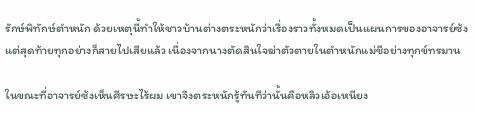รักษ์พิทักษ์ตำหนัก ด้วยเหตุนี้ทำให้ชาวบ้านต่างตระหนักว่าเรื่องราวทั้งหมดเป็นแผนการของอาจารย์ซ้ง แต่สุดท้ายทุกอย่างก็สายไปเสียแล้ว เนื่องจากนางตัดสินใจฆ่าตัวตายในตำหนักแม่ชีอย่างทุกข์ทรมาน

ในขณะที่อาจารย์ซ้งเห็นศีรษะไร้ผม เขาจึงตระหนักรู้ทันทีว่านั้นคือหลิวเอ้อเหนียง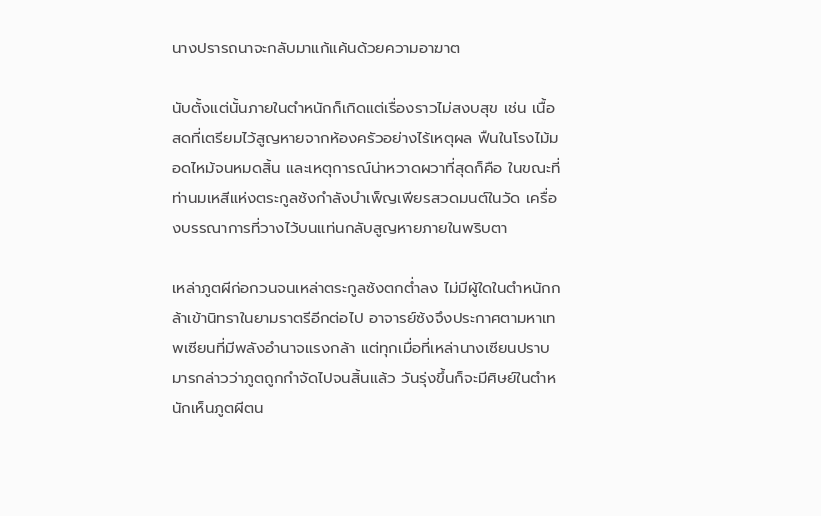นางปรารถนาจะกลับมาแก้แค้นด้วยความอาฆาต

นับตั้งแต่นั้นภายในตำหนักก็เกิดแต่เรื่องราวไม่สงบสุข เช่น เนื้อสดที่เตรียมไว้สูญหายจากห้องครัวอย่างไร้เหตุผล ฟืนในโรงไม้มอดไหม้จนหมดสิ้น และเหตุการณ์น่าหวาดผวาที่สุดก็คือ ในขณะที่ท่านมเหสีแห่งตระกูลซ้งกำลังบำเพ็ญเพียรสวดมนต์ในวัด เครื่องบรรณาการที่วางไว้บนแท่นกลับสูญหายภายในพริบตา

เหล่าภูตผีก่อกวนจนเหล่าตระกูลซ้งตกต่ำลง ไม่มีผู้ใดในตำหนักกล้าเข้านิทราในยามราตรีอีกต่อไป อาจารย์ซ้งจึงประกาศตามหาเทพเซียนที่มีพลังอำนาจแรงกล้า แต่ทุกเมื่อที่เหล่านางเซียนปราบมารกล่าวว่าภูตถูกกำจัดไปจนสิ้นแล้ว วันรุ่งขึ้นก็จะมีศิษย์ในตำหนักเห็นภูตผีตน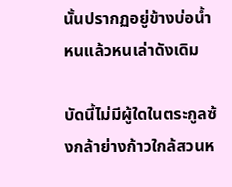นั้นปรากฏอยู่ข้างบ่อน้ำหนแล้วหนเล่าดังเดิม

บัดนี้ไม่มีผู้ใดในตระกูลซ้งกล้าย่างก้าวใกล้สวนห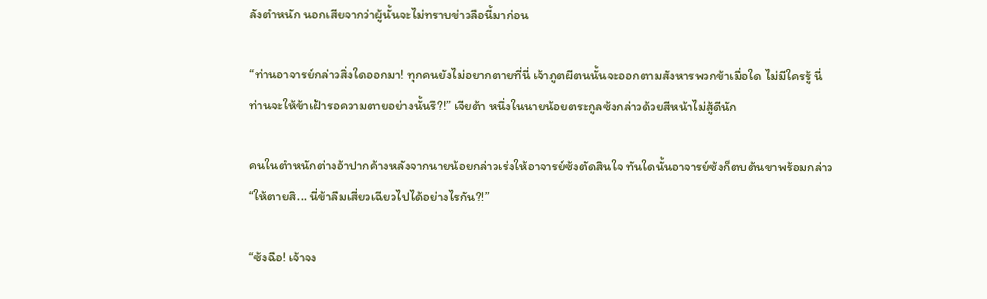ลังตำหนัก นอกเสียจากว่าผู้นั้นจะไม่ทราบข่าวลือนี้มาก่อน

“ท่านอาจารย์กล่าวสิ่งใดออกมา! ทุกคนยังไม่อยากตายที่นี่ เจ้าภูตผีตนนั้นจะออกตามสังหารพวกข้าเมื่อใด ไม่มีใครรู้ นี่ท่านจะให้ข้าเฝ้ารอความตายอย่างนั้นรึ?!” เจียต้า หนึ่งในนายน้อยตระกูลซ้งกล่าวด้วยสีหน้าไม่สู้ดีนัก

คนในตำหนักต่างอ้าปากค้างหลังจากนายน้อยกล่าวเร่งให้อาจารย์ซ้งตัดสินใจ ทันใดนั้นอาจารย์ซ้งก็ตบต้นขาพร้อมกล่าว “ให้ตายสิ... นี่ข้าลืมเสี่ยวเฉียวไปได้อย่างไรกัน?!”

“ซ้งฉือ! เจ้าจง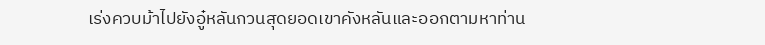เร่งควบม้าไปยังอู๋หลันกวนสุดยอดเขาคังหลันและออกตามหาท่าน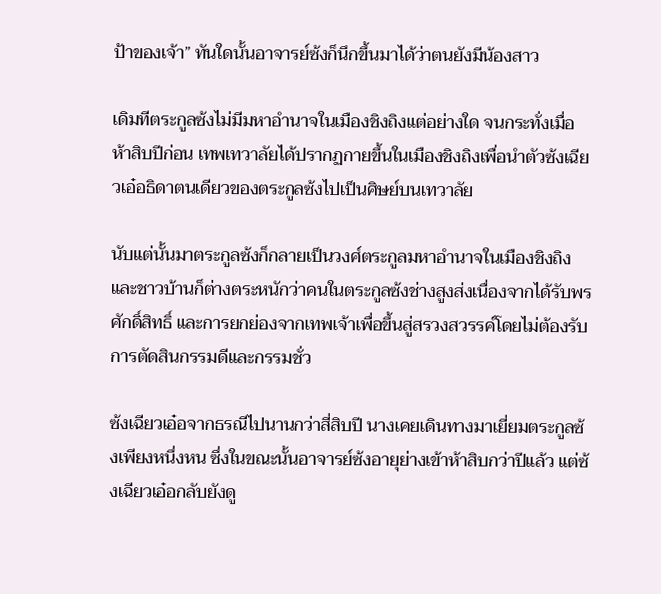ป้าของเจ้า” ทันใดนั้นอาจารย์ซ้งก็นึกขึ้นมาได้ว่าตนยังมีน้องสาว

เดิมทีตระกูลซ้งไม่มีมหาอำนาจในเมืองชิงถิงแต่อย่างใด จนกระทั่งเมื่อห้าสิบปีก่อน เทพเทวาลัยได้ปรากฏกายขึ้นในเมืองชิงถิงเพื่อนำตัวซ้งเฉียวเอ๋อธิดาตนเดียวของตระกูลซ้งไปเป็นศิษย์บนเทวาลัย

นับแต่นั้นมาตระกูลซ้งก็กลายเป็นวงศ์ตระกูลมหาอำนาจในเมืองชิงถิง และชาวบ้านก็ต่างตระหนักว่าคนในตระกูลซ้งช่างสูงส่งเนื่องจากได้รับพรศักดิ์สิทธิ์ และการยกย่องจากเทพเจ้าเพื่อขึ้นสู่สรวงสวรรค์โดยไม่ต้องรับการตัดสินกรรมดีและกรรมชั่ว

ซ้งเฉียวเอ๋อจากธรณีไปนานกว่าสี่สิบปี นางเคยเดินทางมาเยี่ยมตระกูลซ้งเพียงหนึ่งหน ซึ่งในขณะนั้นอาจารย์ซ้งอายุย่างเข้าห้าสิบกว่าปีแล้ว แต่ซ้งเฉียวเอ๋อกลับยังดู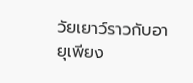วัยเยาว์ราวกับอายุเพียง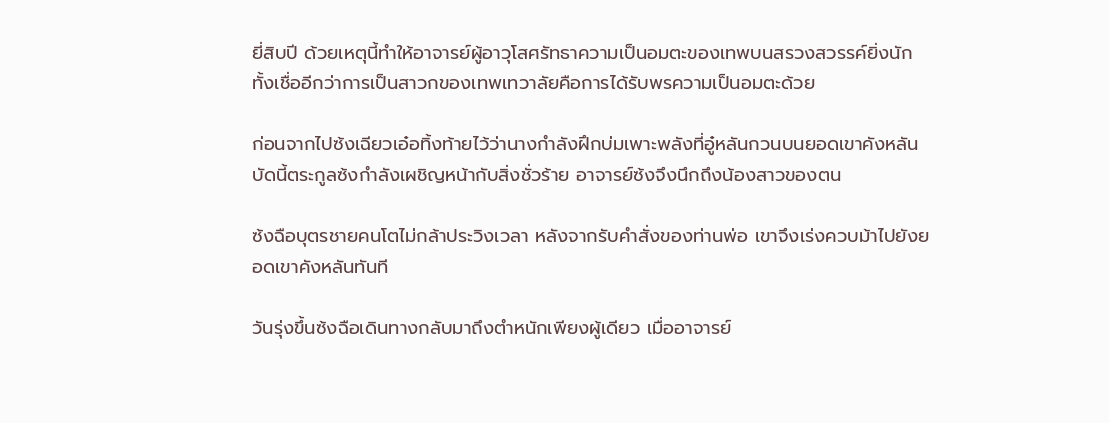ยี่สิบปี ด้วยเหตุนี้ทำให้อาจารย์ผู้อาวุโสศรัทธาความเป็นอมตะของเทพบนสรวงสวรรค์ยิ่งนัก ทั้งเชื่ออีกว่าการเป็นสาวกของเทพเทวาลัยคือการได้รับพรความเป็นอมตะด้วย

ก่อนจากไปซ้งเฉียวเอ๋อทิ้งท้ายไว้ว่านางกำลังฝึกบ่มเพาะพลังที่อู๋หลันกวนบนยอดเขาคังหลัน บัดนี้ตระกูลซ้งกำลังเผชิญหน้ากับสิ่งชั่วร้าย อาจารย์ซ้งจึงนึกถึงน้องสาวของตน

ซ้งฉือบุตรชายคนโตไม่กล้าประวิงเวลา หลังจากรับคำสั่งของท่านพ่อ เขาจึงเร่งควบม้าไปยังยอดเขาคังหลันทันที

วันรุ่งขึ้นซ้งฉือเดินทางกลับมาถึงตำหนักเพียงผู้เดียว เมื่ออาจารย์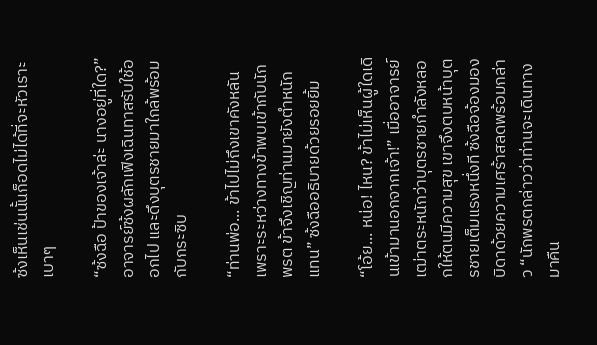ซ้งเห็นเช่นนั้นก็อดไม่ได้ที่จะหัวเราะเบาๆ

“ซ้งฉือ ป้าของเจ้าล่ะ นางอยู่ที่ใด?” อาจารย์ซ้งผลักเฟิงเฉินทาสรับใช้ออกไป และดึงบุตรชายมาใกล้พร้อมกับกระซิบ

“ท่านพ่อ... ข้าไปไม่ถึงเขาคังหลัน เพราะระหว่างทางข้าพบเข้ากับนักพรต ข้าจึงเชิญท่านมายังตำหนักแทน” ซ้งฉืออธิบายด้วยรอยยิ้ม

“โอ้ย... หน่อ! ไหน? ข้าไม่เห็นผู้ใดเดินเข้ามานอกจากเจ้า!” เมื่ออาจารย์เฒ่าตระหนักว่าบุตรชายกำลังหลอกให้ตนมีความสุข เขาจึงตบหน้าบุตรชายเต็มแรงหนึ่งที ซ้งฉือจ้องมองบิดาด้วยความเศร้าสลดพร้อมกล่าว “นักพรตกล่าวว่าท่านจะเดินทางมาคืน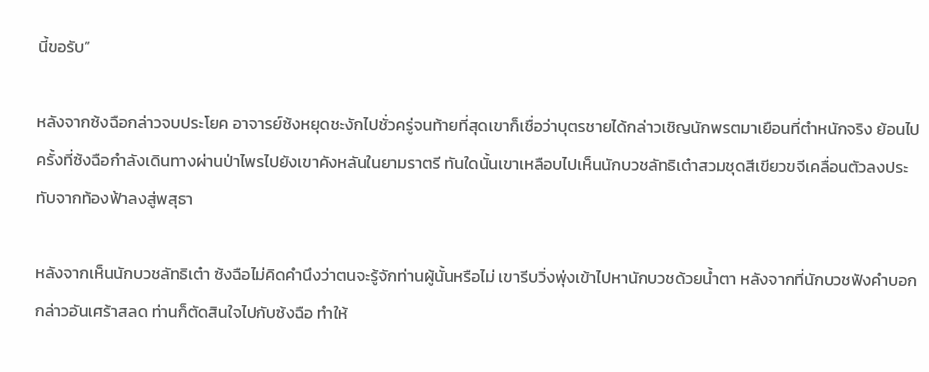นี้ขอรับ”

หลังจากซ้งฉือกล่าวจบประโยค อาจารย์ซ้งหยุดชะงักไปชั่วครู่จนท้ายที่สุดเขาก็เชื่อว่าบุตรชายได้กล่าวเชิญนักพรตมาเยือนที่ตำหนักจริง ย้อนไปครั้งที่ซ้งฉือกำลังเดินทางผ่านป่าไพรไปยังเขาคังหลันในยามราตรี ทันใดนั้นเขาเหลือบไปเห็นนักบวชลัทธิเต๋าสวมชุดสีเขียวขจีเคลื่อนตัวลงประทับจากท้องฟ้าลงสู่พสุธา

หลังจากเห็นนักบวชลัทธิเต๋า ซ้งฉือไม่คิดคำนึงว่าตนจะรู้จักท่านผู้นั้นหรือไม่ เขารีบวิ่งพุ่งเข้าไปหานักบวชด้วยน้ำตา หลังจากที่นักบวชฟังคำบอกกล่าวอันเศร้าสลด ท่านก็ตัดสินใจไปกับซ้งฉือ ทำให้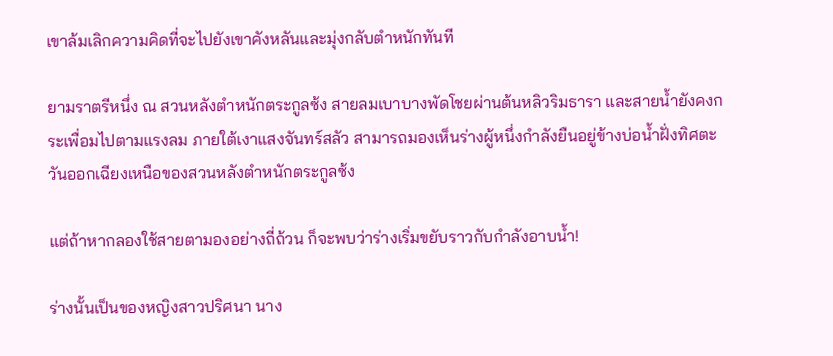เขาล้มเลิกความคิดที่จะไปยังเขาคังหลันและมุ่งกลับตำหนักทันที

ยามราตรีหนึ่ง ณ สวนหลังตำหนักตระกูลซ้ง สายลมเบาบางพัดโชยผ่านต้นหลิวริมธารา และสายน้ำยังคงกระเพื่อมไปตามแรงลม ภายใต้เงาแสงจันทร์สลัว สามารถมองเห็นร่างผู้หนึ่งกำลังยืนอยู่ข้างบ่อน้ำฝั่งทิศตะวันออกเฉียงเหนือของสวนหลังตำหนักตระกูลซ้ง

แต่ถ้าหากลองใช้สายตามองอย่างถี่ถ้วน ก็จะพบว่าร่างเริ่มขยับราวกับกำลังอาบน้ำ!

ร่างนั้นเป็นของหญิงสาวปริศนา นาง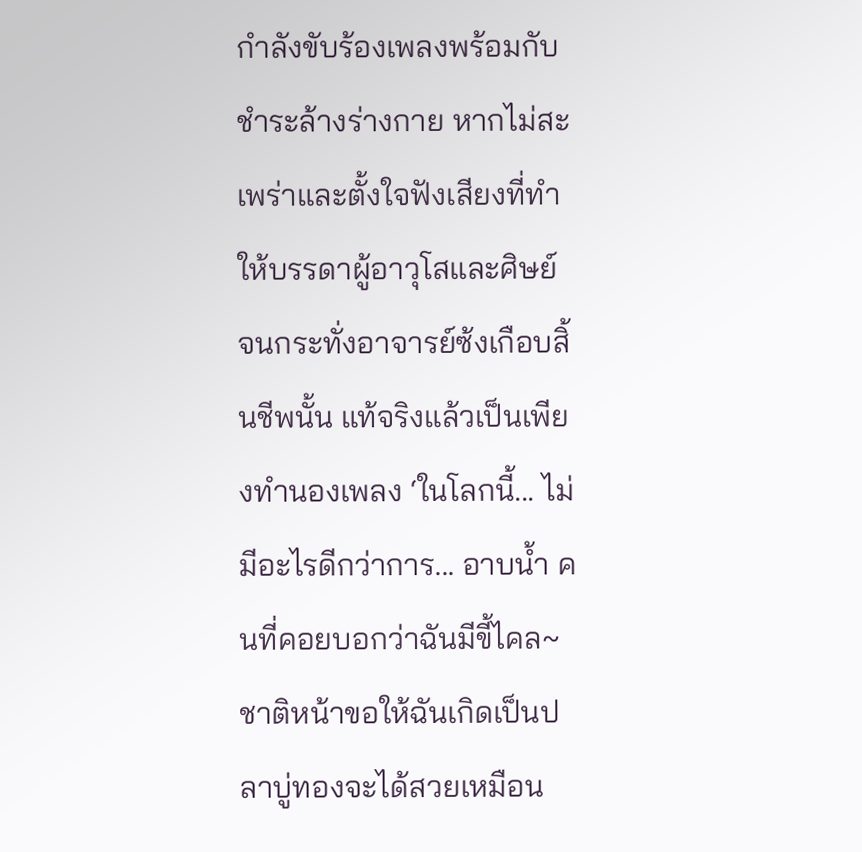กำลังขับร้องเพลงพร้อมกับชำระล้างร่างกาย หากไม่สะเพร่าและตั้งใจฟังเสียงที่ทำให้บรรดาผู้อาวุโสและศิษย์ จนกระทั่งอาจารย์ซ้งเกือบสิ้นชีพนั้น แท้จริงแล้วเป็นเพียงทำนองเพลง ‘ในโลกนี้... ไม่มีอะไรดีกว่าการ... อาบน้ำ คนที่คอยบอกว่าฉันมีขี้ไคล~ ชาติหน้าขอให้ฉันเกิดเป็นปลาบู่ทองจะได้สวยเหมือน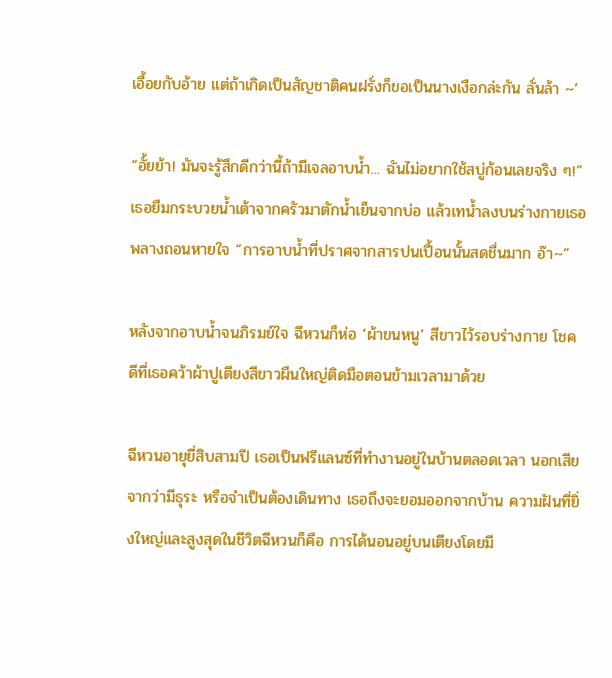เอื้อยกับอ้าย แต่ถ้าเกิดเป็นสัญชาติคนฝรั่งก็ขอเป็นนางเงือกล่ะกัน ลั่นล้า ~’

“อั้ยย้า! มันจะรู้สึกดีกว่านี้ถ้ามีเจลอาบน้ำ... ฉันไม่อยากใช้สบู่ก้อนเลยจริง ๆ!” เธอยืมกระบวยน้ำเต้าจากครัวมาตักน้ำเย็นจากบ่อ แล้วเทน้ำลงบนร่างกายเธอ พลางถอนหายใจ “การอาบน้ำที่ปราศจากสารปนเปื้อนนั้นสดชื่นมาก อ๊า~”

หลังจากอาบน้ำจนภิรมย์ใจ ฉีหวนก็ห่อ ‘ผ้าขนหนู’ สีขาวไว้รอบร่างกาย โชคดีที่เธอคว้าผ้าปูเตียงสีขาวผืนใหญ่ติดมือตอนข้ามเวลามาด้วย

ฉีหวนอายุยี่สิบสามปี เธอเป็นฟรีแลนซ์ที่ทำงานอยู่ในบ้านตลอดเวลา นอกเสียจากว่ามีธุระ หรือจำเป็นต้องเดินทาง เธอถึงจะยอมออกจากบ้าน ความฝันที่ยิ่งใหญ่และสูงสุดในชีวิตฉีหวนก็คือ การได้นอนอยู่บนเตียงโดยมี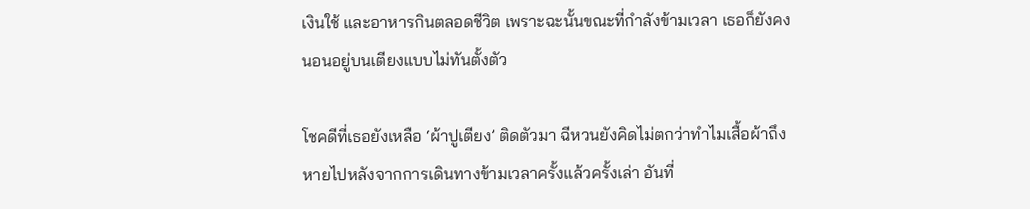เงินใช้ และอาหารกินตลอดชีวิต เพราะฉะนั้นขณะที่กำลังข้ามเวลา เธอก็ยังคงนอนอยู่บนเตียงแบบไม่ทันตั้งตัว

โชคดีที่เธอยังเหลือ ‘ผ้าปูเตียง’ ติดตัวมา ฉีหวนยังคิดไม่ตกว่าทำไมเสื้อผ้าถึงหายไปหลังจากการเดินทางข้ามเวลาครั้งแล้วครั้งเล่า อันที่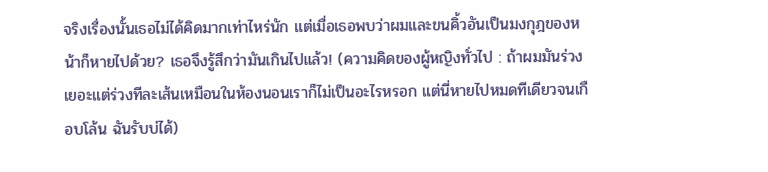จริงเรื่องนั้นเธอไม่ได้คิดมากเท่าไหร่นัก แต่เมื่อเธอพบว่าผมและขนคิ้วอันเป็นมงกุฎของหน้าก็หายไปด้วย? เธอจึงรู้สึกว่ามันเกินไปแล้ว! (ความคิดของผู้หญิงทั่วไป : ถ้าผมมันร่วงเยอะแต่ร่วงทีละเส้นเหมือนในห้องนอนเราก็ไม่เป็นอะไรหรอก แต่นี่หายไปหมดทีเดียวจนเกือบโล้น ฉันรับบ่ได้)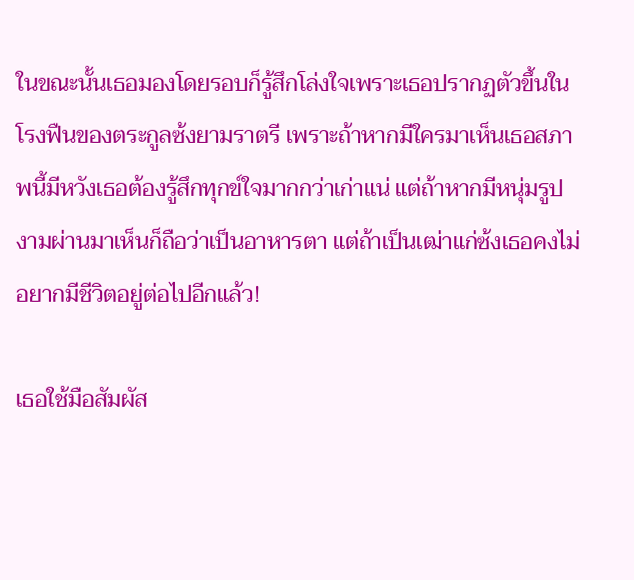ในขณะนั้นเธอมองโดยรอบก็รู้สึกโล่งใจเพราะเธอปรากฏตัวขึ้นในโรงฟืนของตระกูลซ้งยามราตรี เพราะถ้าหากมีใครมาเห็นเธอสภาพนี้มีหวังเธอต้องรู้สึกทุกข์ใจมากกว่าเก่าแน่ แต่ถ้าหากมีหนุ่มรูปงามผ่านมาเห็นก็ถือว่าเป็นอาหารตา แต่ถ้าเป็นเฒ่าแก่ซ้งเธอคงไม่อยากมีชีวิตอยู่ต่อไปอีกแล้ว!

เธอใช้มือสัมผัส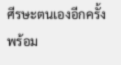ศีรษะตนเองอีกครั้งพร้อม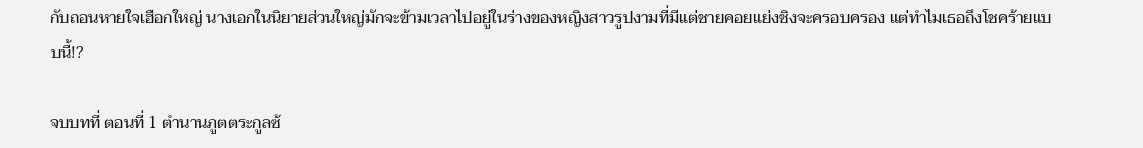กับถอนหายใจเฮือกใหญ่ นางเอกในนิยายส่วนใหญ่มักจะข้ามเวลาไปอยู่ในร่างของหญิงสาวรูปงามที่มีแต่ชายคอยแย่งชิงจะครอบครอง แต่ทำไมเธอถึงโชคร้ายแบบนี้!?

จบบทที่ ตอนที่ 1 ตำนานภูตตระกูลซ้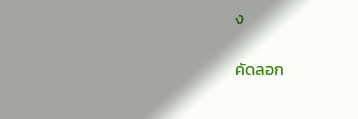ง

คัดลอก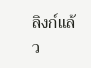ลิงก์แล้ว